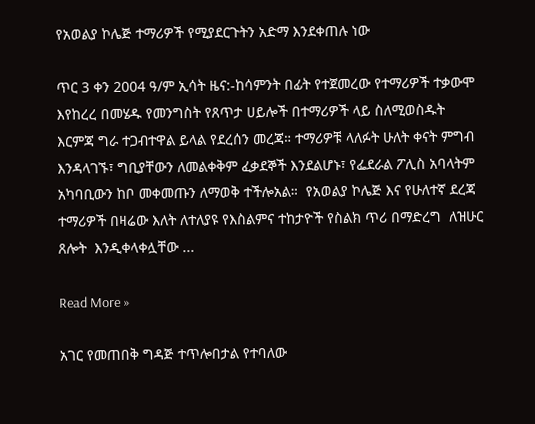የአወልያ ኮሌጅ ተማሪዎች የሚያደርጉትን አድማ እንደቀጠሉ ነው

ጥር 3 ቀን 2004 ዓ/ም ኢሳት ዜና:-ከሳምንት በፊት የተጀመረው የተማሪዎች ተቃውሞ እየከረረ በመሄዱ የመንግስት የጸጥታ ሀይሎች በተማሪዎች ላይ ስለሚወስዱት እርምጃ ግራ ተጋብተዋል ይላል የደረሰን መረጃ። ተማሪዎቹ ላለፉት ሁለት ቀናት ምግብ እንዳላገኙ፣ ግቢያቸውን ለመልቀቅም ፈቃደኞች እንደልሆኑ፣ የፌደራል ፖሊስ አባላትም አካባቢውን ከቦ መቀመጡን ለማወቅ ተችሎአል።  የአወልያ ኮሌጅ እና የሁለተኛ ደረጃ ተማሪዎች በዛሬው እለት ለተለያዩ የእስልምና ተከታዮች የስልክ ጥሪ በማድረግ  ለዝሁር ጸሎት  እንዲቀላቀሏቸው ...

Read More »

አገር የመጠበቅ ግዳጅ ተጥሎበታል የተባለው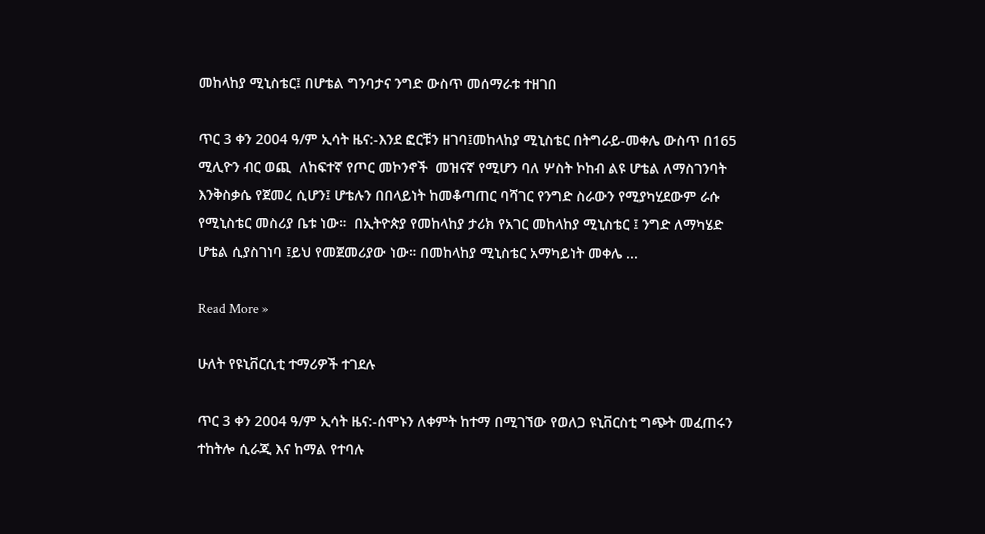መከላከያ ሚኒስቴር፤ በሆቴል ግንባታና ንግድ ውስጥ መሰማራቱ ተዘገበ

ጥር 3 ቀን 2004 ዓ/ም ኢሳት ዜና:-እንደ ፎርቹን ዘገባ፤መከላከያ ሚኒስቴር በትግራይ-መቀሌ ውስጥ በ165 ሚሊዮን ብር ወጪ  ለከፍተኛ የጦር መኮንኖች  መዝናኛ የሚሆን ባለ ሦስት ኮከብ ልዩ ሆቴል ለማስገንባት እንቅስቃሴ የጀመረ ሲሆን፤ ሆቴሉን በበላይነት ከመቆጣጠር ባሻገር የንግድ ስራውን የሚያካሂደውም ራሱ የሚኒስቴር መስሪያ ቤቱ ነው።  በኢትዮጵያ የመከላከያ ታሪክ የአገር መከላከያ ሚኒስቴር ፤ ንግድ ለማካሄድ ሆቴል ሲያስገነባ ፤ይህ የመጀመሪያው ነው። በመከላከያ ሚኒስቴር አማካይነት መቀሌ ...

Read More »

ሁለት የዩኒቨርሲቲ ተማሪዎች ተገደሉ

ጥር 3 ቀን 2004 ዓ/ም ኢሳት ዜና:-ሰሞኑን ለቀምት ከተማ በሚገኘው የወለጋ ዩኒቨርስቲ ግጭት መፈጠሩን ተከትሎ ሲራጂ እና ከማል የተባሉ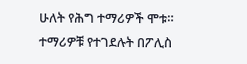ሁለት የሕግ ተማሪዎች ሞቱ። ተማሪዎቹ የተገደሉት በፖሊስ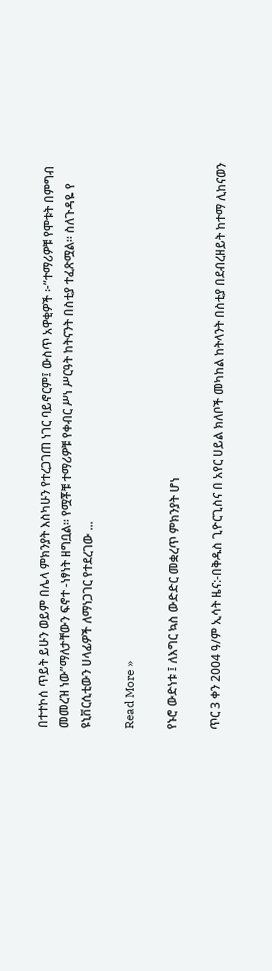በተተኮሰ ጥይት ይሁን ወይም በሌላ ምክንያት እስካሁን የተረጋገጠ ነገር ባይኖርም፤ ውስጥ አዋቂዎች ፦”ተማሪዎቹ የሞቱት በምግብ መመረዝ ነው”ማለታቸውን ፍኖተ -ነፃነት ዘግቧል። የሟቾቹ ተማሪዎቹ የቀብር ሥነ ሥርዓት ከትናንት በስቲያ ተፈጽሟል። ስለጉዳዬ የ ዩኒቨርሲቲውን ሀላፊዎች ለማነጋገር የተደረገው ...

Read More »

የኑሮ ውድነቱ ፤ ለእግር ኳስ ውድድር መቋረጥ ምክንያት ሆነ

ጥር 3 ቀን 2004 ዓ/ም ኢሳት ዜና:-በቅዱስ ጊዮርጊስና በ አየር ሀይል ክለቦች መካከል ከትላንት በስቲያ በደብረዘይት ከተማ ሊከናወን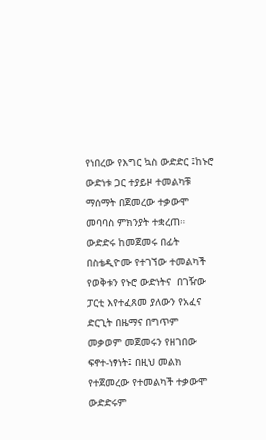የነበረው የእግር ኳስ ውድድር ፤ከኑሮ ውድነቱ ጋር ተያይዞ ተመልካቹ  ማሰማት በጀመረው ተቃውሞ መባባስ ምክንያት ተቋረጠ። ውድድሩ ከመጀመሩ በፊት በስቴዲዮሙ የተገኘው ተመልካች የወቅቱን የኑሮ ውድነትና  በገዥው ፓርቲ እየተፈጸመ ያለውን የአፈና ድርጊት በዜማና በግጥም  መቃወም መጀመሩን የዘገበው ፍኖተ-ነፃነት፤ በዚህ መልክ የተጀመረው የተመልካች ተቃውሞ ውድድሩም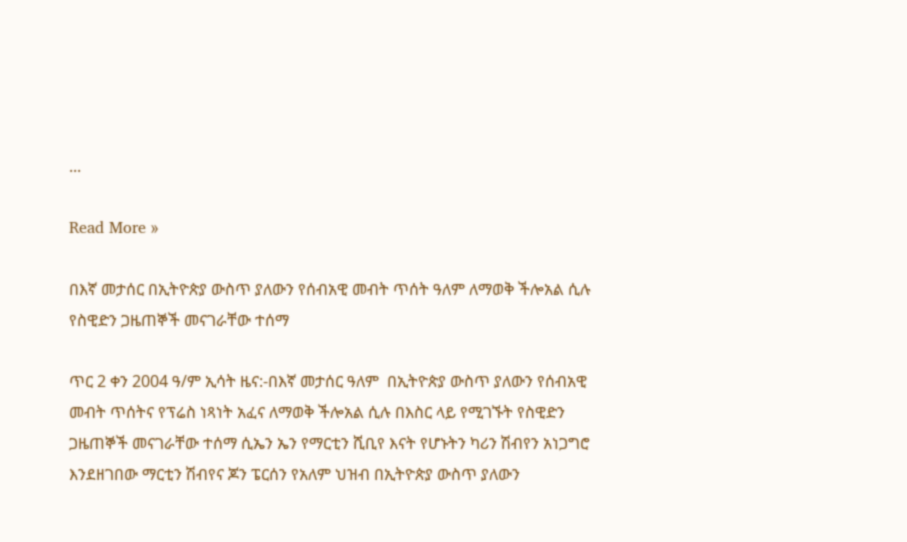...

Read More »

በእኛ መታሰር በኢትዮጵያ ውስጥ ያለውን የሰብአዊ መብት ጥሰት ዓለም ለማወቅ ችሎአል ሲሉ የስዊድን ጋዜጠኞች መናገራቸው ተሰማ

ጥር 2 ቀን 2004 ዓ/ም ኢሳት ዜና:-በእኛ መታሰር ዓለም  በኢትዮጵያ ውስጥ ያለውን የሰብአዊ መብት ጥሰትና የፕሬስ ነጻነት አፈና ለማወቅ ችሎአል ሲሉ በእስር ላይ የሚገኙት የስዊድን ጋዜጠኞች መናገራቸው ተሰማ ሲኤን ኤን የማርቲን ሺቢየ እናት የሆኑትን ካሪን ሽብየን አነጋግሮ እንደዘገበው ማርቲን ሽብየና ጆን ፔርሰን የአለም ህዝብ በኢትዮጵያ ውስጥ ያለውን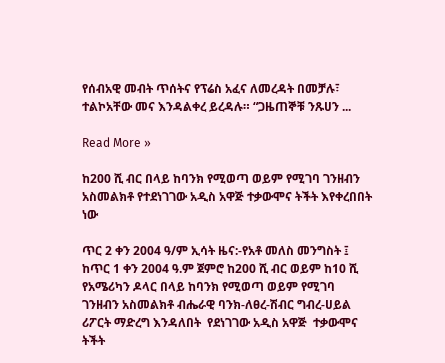የሰብአዊ መብት ጥሰትና የፕሬስ አፈና ለመረዳት በመቻሉ፣ ተልኮአቸው መና እንዳልቀረ ይረዳሉ። “ጋዜጠኞቹ ንጹሀን ...

Read More »

ከ200 ሺ ብር በላይ ከባንክ የሚወጣ ወይም የሚገባ ገንዘብን አስመልክቶ የተደነገገው አዲስ አዋጅ ተቃውሞና ትችት እየቀረበበት ነው

ጥር 2 ቀን 2004 ዓ/ም ኢሳት ዜና:-የአቶ መለስ መንግስት ፤ ከጥር 1 ቀን 2004 ዓ.ም ጀምሮ ከ200 ሺ ብር ወይም ከ10 ሺ የአሜሪካን ዶላር በላይ ከባንክ የሚወጣ ወይም የሚገባ  ገንዘብን አስመልክቶ ብሔራዊ ባንክ-ለፀረ-ሽብር ግብረ-ሀይል ሪፖርት ማድረግ እንዳለበት  የደነገገው አዲስ አዋጅ  ተቃውሞና ትችት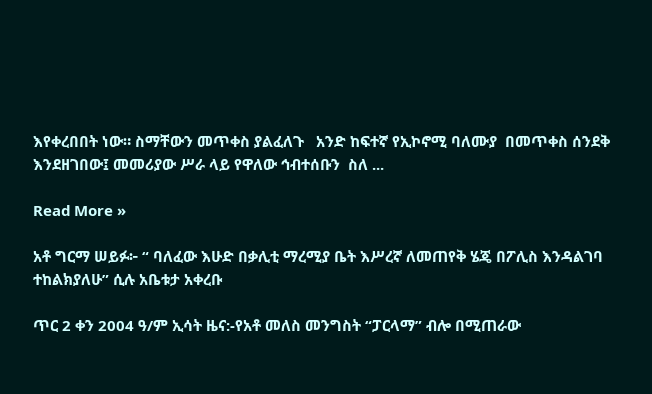እየቀረበበት ነው። ስማቸውን መጥቀስ ያልፈለጉ   አንድ ከፍተኛ የኢኮኖሚ ባለሙያ  በመጥቀስ ሰንደቅ እንደዘገበው፤ መመሪያው ሥራ ላይ የዋለው ኅብተሰቡን  ስለ ...

Read More »

አቶ ግርማ ሠይፉ፦ “ ባለፈው እሁድ በቃሊቲ ማረሚያ ቤት እሥረኛ ለመጠየቅ ሄጄ በፖሊስ እንዳልገባ ተከልክያለሁ” ሲሉ አቤቱታ አቀረቡ

ጥር 2 ቀን 2004 ዓ/ም ኢሳት ዜና:-የአቶ መለስ መንግስት “ፓርላማ” ብሎ በሚጠራው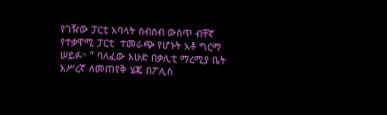የገዥው ፓርቲ አባላት ስብስብ ውስጥ ብቸኛ የተቃዋሚ ፓርቲ  ተመራጭ የሆኑት አቶ ግርማ ሠይፉ፦ “ ባለፈው እሁድ በቃሊቲ ማረሚያ ቤት እሥረኛ ለመጠየቅ ሄጄ በፖሊስ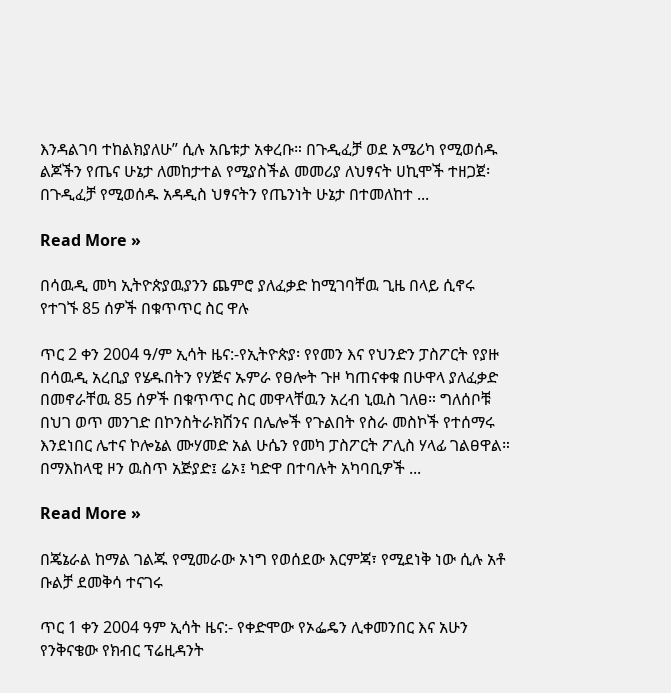እንዳልገባ ተከልክያለሁ” ሲሉ አቤቱታ አቀረቡ። በጉዲፈቻ ወደ አሜሪካ የሚወሰዱ ልጆችን የጤና ሁኔታ ለመከታተል የሚያስችል መመሪያ ለህፃናት ሀኪሞች ተዘጋጀ፡ በጉዲፈቻ የሚወሰዱ አዳዲስ ህፃናትን የጤንነት ሁኔታ በተመለከተ ...

Read More »

በሳዉዲ መካ ኢትዮጵያዉያንን ጨምሮ ያለፈቃድ ከሚገባቸዉ ጊዜ በላይ ሲኖሩ የተገኙ 85 ሰዎች በቁጥጥር ስር ዋሉ

ጥር 2 ቀን 2004 ዓ/ም ኢሳት ዜና:-የኢትዮጵያ፡ የየመን እና የህንድን ፓስፖርት የያዙ  በሳዉዲ አረቢያ የሄዱበትን የሃጅና ኡምራ የፀሎት ጉዞ ካጠናቀቁ በሁዋላ ያለፈቃድ በመኖራቸዉ 85 ሰዎች በቁጥጥር ስር መዋላቸዉን አረብ ኒዉስ ገለፀ። ግለሰቦቹ በህገ ወጥ መንገድ በኮንስትራክሽንና በሌሎች የጉልበት የስራ መስኮች የተሰማሩ እንደነበር ሌተና ኮሎኔል ሙሃመድ አል ሁሴን የመካ ፓስፖርት ፖሊስ ሃላፊ ገልፀዋል። በማእከላዊ ዞን ዉስጥ አጅያድ፤ ሬኦ፤ ካድዋ በተባሉት አካባቢዎች ...

Read More »

በጄኔራል ከማል ገልጁ የሚመራው ኦነግ የወሰደው እርምጃ፣ የሚደነቅ ነው ሲሉ አቶ ቡልቻ ደመቅሳ ተናገሩ

ጥር 1 ቀን 2004 ዓም ኢሳት ዜና:- የቀድሞው የኦፌዴን ሊቀመንበር እና አሁን የንቅናቄው የክብር ፕሬዚዳንት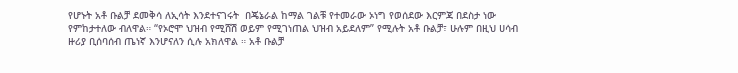የሆኑት አቶ ቡልቻ ደመቅሳ ለኢሳት እንደተናገሩት  በጄኔራል ከማል ገልቹ የተመራው ኦነግ የወሰደው እርምጃ በደስታ ነው የምከታተለው ብለዋል። “የኦሮሞ ህዝብ የሚሸሽ ወይም የሚገነጠል ህዝብ አይደለም” የሚሉት አቶ ቡልቻ፣ ሁሉም በዚህ ሀሳብ ዙሪያ ቢሰባሰብ ጤነኛ እንሆናለን ሲሉ አክለዋል ። አቶ ቡልቻ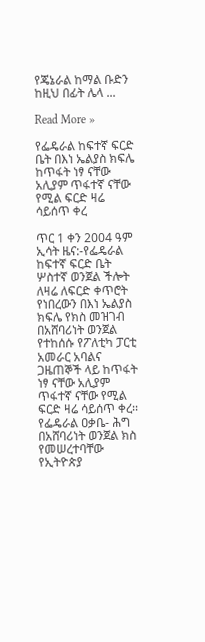የጄኔራል ከማል ቡድን ከዚህ በፊት ሌላ ...

Read More »

የፌዴራል ከፍተኛ ፍርድ ቤት በእነ ኤልያስ ክፍሌ ከጥፋት ነፃ ናቸው አሊያም ጥፋተኛ ናቸው የሚል ፍርድ ዛሬ ሳይሰጥ ቀረ

ጥር 1 ቀን 2004 ዓም ኢሳት ዜና:-የፌዴራል ከፍተኛ ፍርድ ቤት ሦስተኛ ወንጀል ችሎት ለዛሬ ለፍርድ ቀጥሮት የነበረውን በእነ ኤልያስ ክፍሌ የክስ መዝገብ በአሸባሪነት ወንጀል የተከሰሱ የፖለቲካ ፓርቲ አመራር አባልና ጋዜጠኞች ላይ ከጥፋት ነፃ ናቸው አሊያም ጥፋተኛ ናቸው የሚል ፍርድ ዛሬ ሳይሰጥ ቀረ፡፡ የፌዴራል ዐቃቤ- ሕግ በአሸባሪነት ወንጀል ክስ የመሠረተባቸው የኢትዮጵያ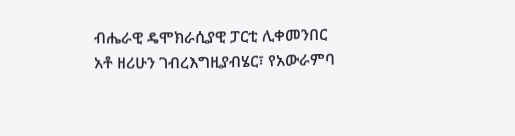ብሔራዊ ዴሞክራሲያዊ ፓርቲ ሊቀመንበር አቶ ዘሪሁን ገብረእግዚያብሄር፣ የአውራምባ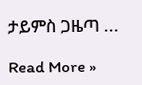ታይምስ ጋዜጣ ...

Read More »